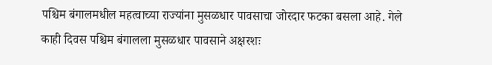पश्चिम बंगालमधील महत्वाच्या राज्यांना मुसळधार पावसाचा जोरदार फटका बसला आहे. गेले काही दिवस पश्चिम बंगालला मुसळधार पावसाने अक्षरशः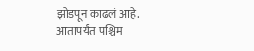झोडपून काढलं आहे.
आतापर्यंत पश्चिम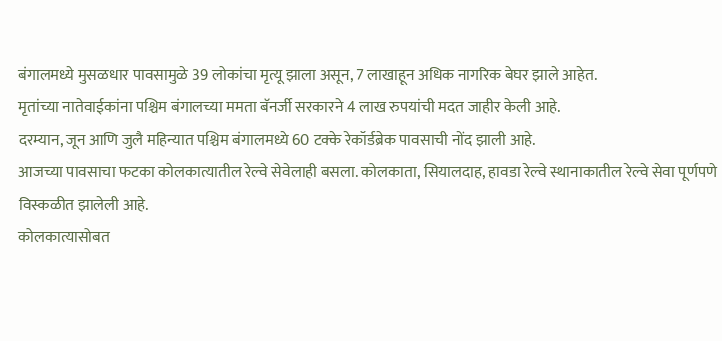बंगालमध्ये मुसळधार पावसामुळे 39 लोकांचा मृत्यू झाला असून, 7 लाखाहून अधिक नागरिक बेघर झाले आहेत.
मृतांच्या नातेवाईकांना पश्चिम बंगालच्या ममता बॅनर्जी सरकारने 4 लाख रुपयांची मदत जाहीर केली आहे.
दरम्यान, जून आणि जुलै महिन्यात पश्चिम बंगालमध्ये 60 टक्के रेकॉर्डब्रेक पावसाची नोंद झाली आहे.
आजच्या पावसाचा फटका कोलकात्यातील रेल्वे सेवेलाही बसला. कोलकाता, सियालदाह, हावडा रेल्वे स्थानाकातील रेल्वे सेवा पूर्णपणे विस्कळीत झालेली आहे.
कोलकात्यासोबत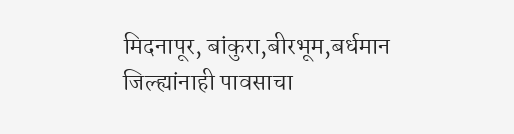मिदनापूर, बांकुरा,बीरभूम,बर्धमान जिल्ह्यांनाही पावसाचा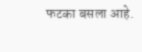फटका बसला आहे.